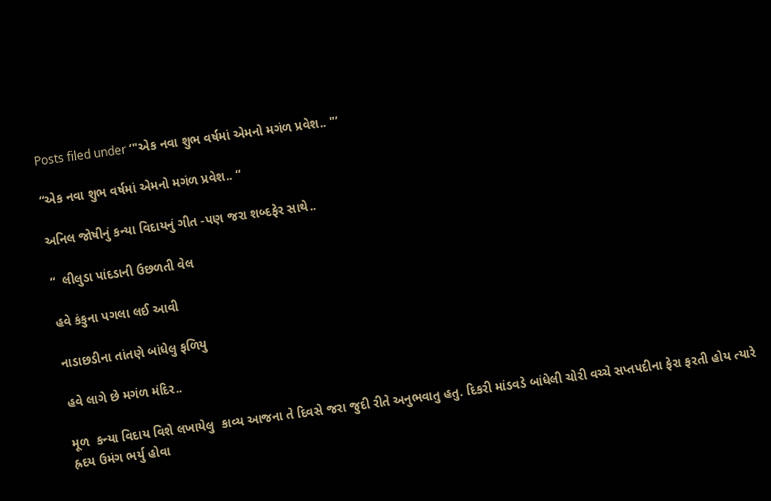Posts filed under ‘"એક નવા શુભ વર્ષમાં એમનો મગંળ પ્રવેશ.. "’

“એક નવા શુભ વર્ષમાં એમનો મગંળ પ્રવેશ.. “

અનિલ જોષીનું કન્યા વિદાયનું ગીત -પણ જરા શબ્દફેર સાથે..

“  લીલુડા પાંદડાની ઉછળતી વેલ

હવે કંકુના પગલા લઈ આવી

નાડાછડીના તાંતણે બાંધેલુ ફળિયુ

હવે લાગે છે મગંળ મંદિર..

મૂળ  કન્યા વિદાય વિશે લખાયેલુ  કાવ્ય આજના તે દિવસે જરા જુદી રીતે અનુભવાતુ હતુ. દિકરી માંડવડે બાંધેલી ચોરી વચ્ચે સપ્તપદીના ફેરા ફરતી હોય ત્યારે  હ્રદય ઉમંગ ભર્યુ હોવા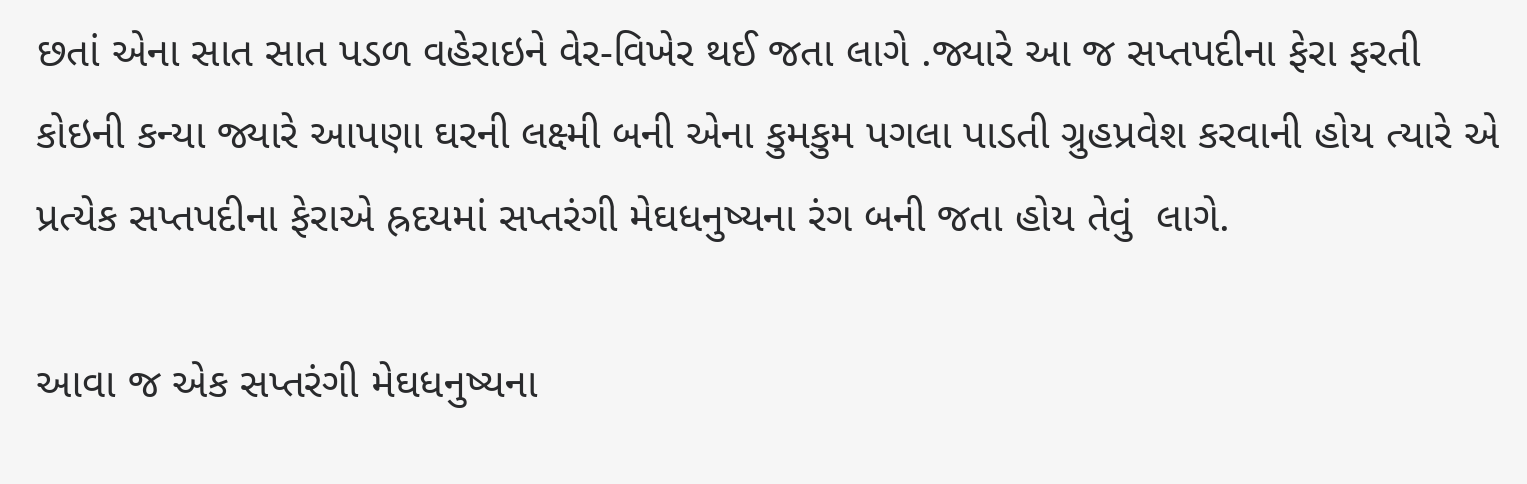છતાં એના સાત સાત પડળ વહેરાઇને વેર-વિખેર થઈ જતા લાગે .જ્યારે આ જ સપ્તપદીના ફેરા ફરતી કોઇની કન્યા જ્યારે આપણા ઘરની લક્ષ્મી બની એના કુમકુમ પગલા પાડતી ગ્રુહપ્રવેશ કરવાની હોય ત્યારે એ પ્રત્યેક સપ્તપદીના ફેરાએ હ્રદયમાં સપ્તરંગી મેઘધનુષ્યના રંગ બની જતા હોય તેવું  લાગે.

આવા જ એક સપ્તરંગી મેઘધનુષ્યના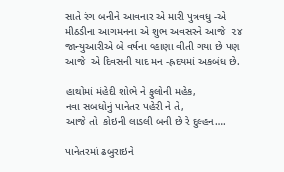સાતે રંગ બનીને આવનાર એ મારી પુત્રવધુ -એ મીઠડીના આગમનના એ શુભ અવસરને આજે  ૨૪ જાન્યુઆરીએ બે વર્ષના વ્હાણા વીતી ગયા છે પણ આજે  એ દિવસની યાદ મન -હ્રદયમાં અકબંધ છે.

હાથોમાં મંહેદી શોભે ને ફુલોની મહેક,
નવા સબધોનું પાનેતર પહેરી ને તે,
આજે તો  કોઇની લાડલી બની છે રે દુલ્હન….

પાનેતરમાં ઢબુરાઇને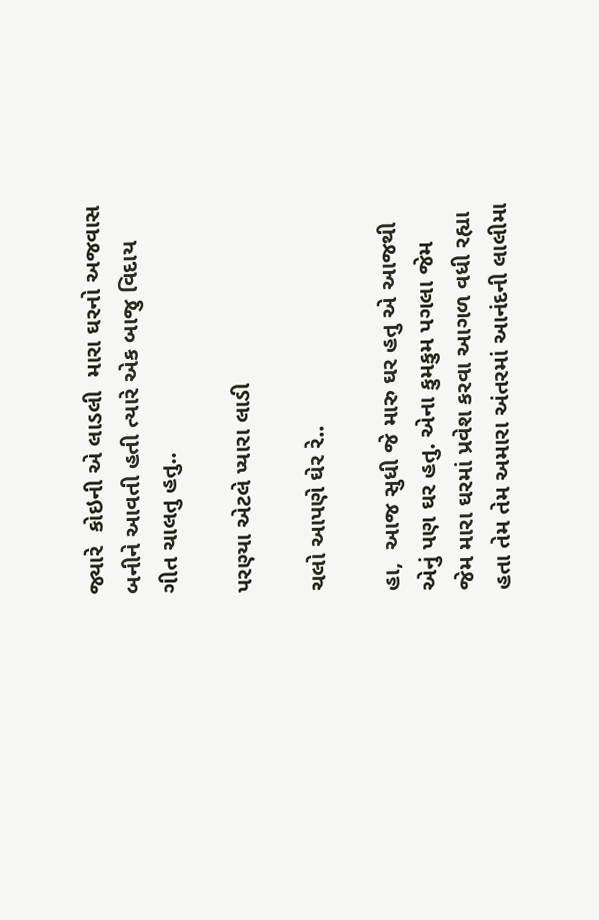જ્યારે  કોઇની એ લાડલી  મારા ઘરનો અજવાસ બનીને આવતી હતી ત્યારે એક બાજુ વિદાય ગીત ચાલતુ હતુ..

પરણ્યા એટલે પ્યારા લાડી

ચલો આપણે ઘેર રે..

હા,  આજ સુધી જે મારુ ઘર હતુ એ આજથી એનું પણ ઘર હતુ. એના કુમકુમ પગલા જેમ જેમ મારા ઘરમાં પ્રવેશ કરવા આગળ વધી રહ્યા હતા તેમ તેમ અમારા અંતરમાં આનંદની લાલીમા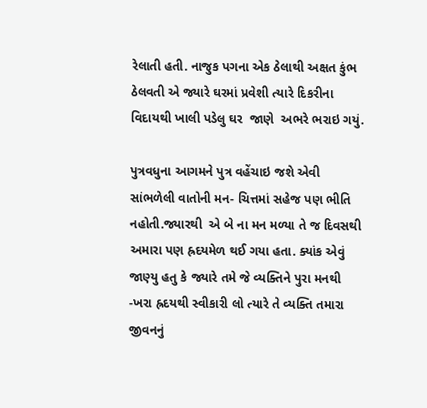રેલાતી હતી. નાજુક પગના એક ઠેલાથી અક્ષત કુંભ ઠેલવતી એ જ્યારે ઘરમાં પ્રવેશી ત્યારે દિકરીના વિદાયથી ખાલી પડેલુ ઘર  જાણે  અભરે ભરાઇ ગયું.

પુત્રવધુના આગમને પુત્ર વહેંચાઇ જશે એવી સાંભળેલી વાતોની મન- ચિત્તમાં સહેજ પણ ભીતિ નહોતી.જ્યારથી  એ બે ના મન મળ્યા તે જ દિવસથી અમારા પણ હ્રદયમેળ થઈ ગયા હતા. ક્યાંક એવું જાણ્યુ હતુ કે જ્યારે તમે જે વ્યક્તિને પુરા મનથી -ખરા હ્રદયથી સ્વીકારી લો ત્યારે તે વ્યક્તિ તમારા જીવનનું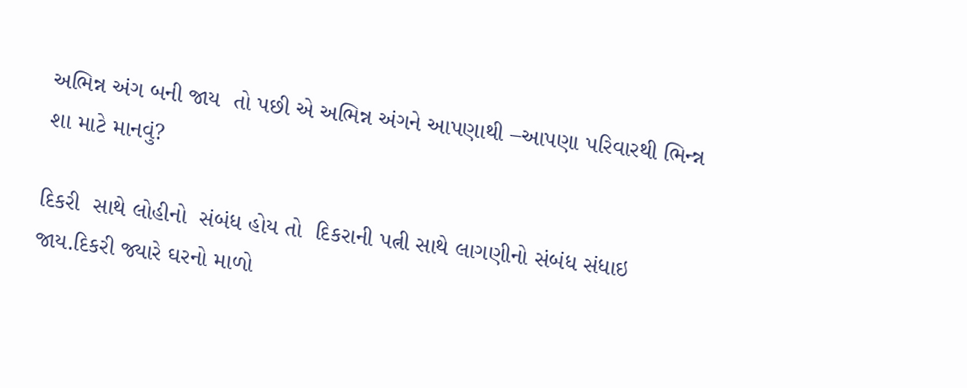અભિન્ન અંગ બની જાય  તો પછી એ અભિન્ન અંગને આપણાથી –આપણા પરિવારથી ભિન્ન્ન શા માટે માનવું?

દિકરી  સાથે લોહીનો  સંબંધ હોય તો  દિકરાની પત્ની સાથે લાગણીનો સંબંધ સંધાઇ જાય.દિકરી જ્યારે ઘરનો માળો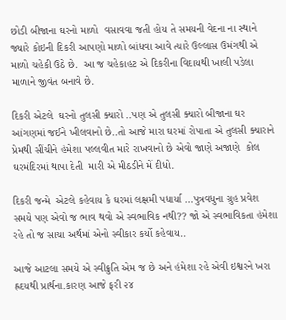છોડી બીજાના ઘરનો માળો  વસાવવા જતી હોય તે સમયની વેદના ના સ્થાને જ્યારે કોઇની દિકરી આપણો માળો બાંધવા આવે ત્યારે ઉલ્લાસ ઉમંગથી એ માળો ચહેકી ઉઠે છે.  આ જ ચહેકાહટ એ દિકરીના વિદાયથી ખાલી પડેલા માળાને જીવંત બનાવે છે.

દિકરી એટલે  ઘરનો તુલસી ક્યારો ..પણ એ તુલસી ક્યારો બીજાના ઘર આંગણમાં જઈને ખીલવાનો છે..તો આજે મારા ઘરમાં રોપાતા એ તુલસી ક્યારાને પ્રેમથી સીંચીને હંમેશા પલ્લવીત મારે રાખવાનો છે એવો જાણે અજાણે  કોલ ઘરમંદિરમાં થાપા દેતી  મારી એ મીઠડીને મેં દીધો.

દિકરી જન્મે  એટલે કહેવાય કે ઘરમાં લક્ષમી પધાર્યા …પુત્રવધુના ગ્રુહ પ્રવેશ સમયે પણ એવો જ ભાવ થવો એ સ્વભાવિક નથી?? જો એ સ્વભાવિકતા હંમેશા રહે તો જ સાચા અર્થમાં એનો સ્વીકાર કર્યો કહેવાય..

આજે આટલા સમયે એ સ્વીક્રુતિ એમ જ છે અને હંમેશા રહે એવી ઇશ્વરને ખરા હ્રદયથી પ્રાર્થના.કારણ આજે ફરી ૨૪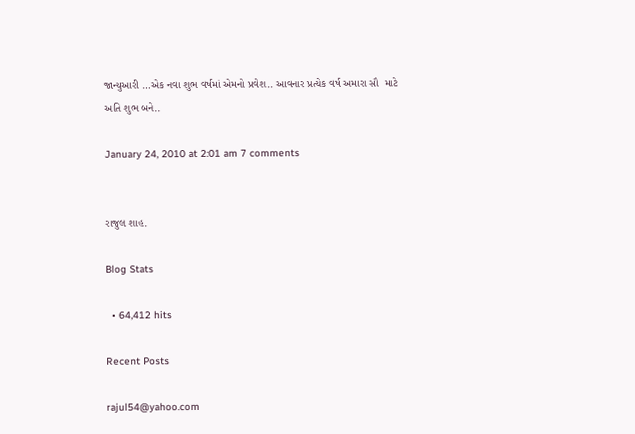જાન્યુઆરી …એક નવા શુભ વર્ષમાં એમનો પ્રવેશ.. આવનાર પ્રત્યેક વર્ષ અમારા સૌ  માટે અતિ શુભ બને..

January 24, 2010 at 2:01 am 7 comments


રાજુલ શાહ.

Blog Stats

  • 64,412 hits

Recent Posts

rajul54@yahoo.com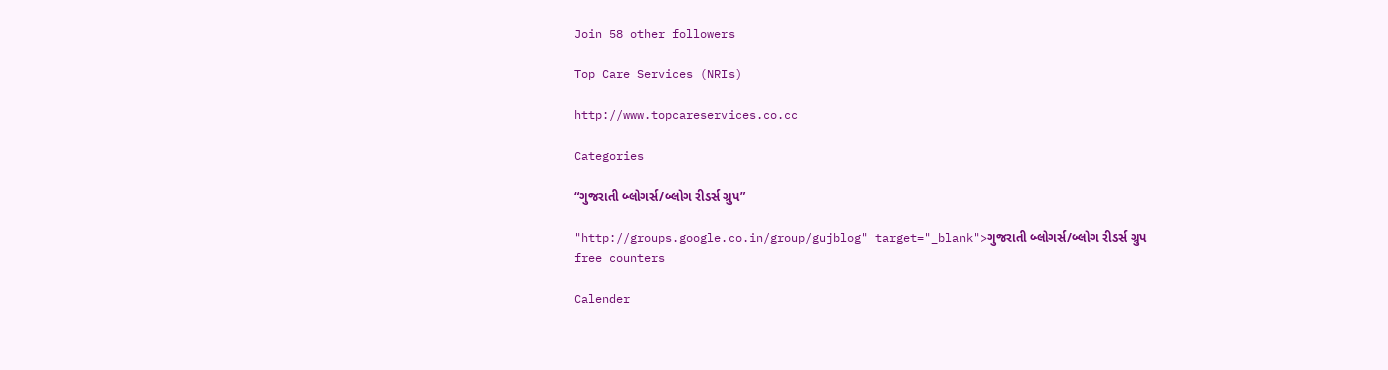Join 58 other followers

Top Care Services (NRIs)

http://www.topcareservices.co.cc

Categories

“ગુજરાતી બ્લોગર્સ/બ્લોગ રીડર્સ ગ્રુપ”

"http://groups.google.co.in/group/gujblog" target="_blank">ગુજરાતી બ્લોગર્સ/બ્લોગ રીડર્સ ગ્રુપ
free counters

Calender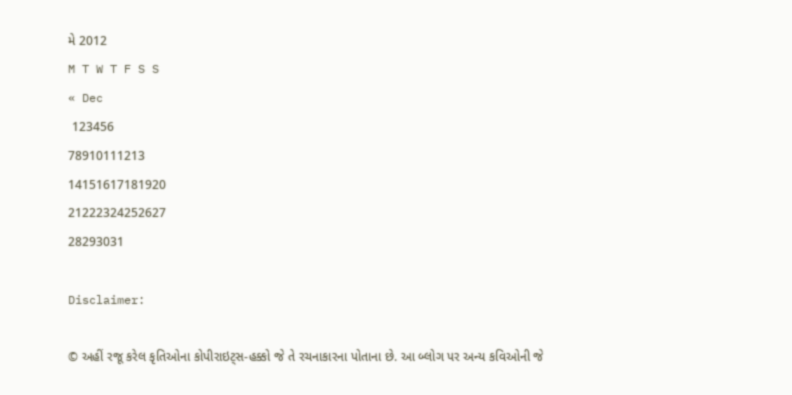મે 2012
M T W T F S S
« Dec
 123456
78910111213
14151617181920
21222324252627
28293031

Disclaimer:

© અહીં રજૂ કરેલ કૃતિઓના કોપીરાઇટ્સ-હક્કો જે તે રચનાકારના પોતાના છે. આ બ્લોગ પર અન્ય કવિઓની જે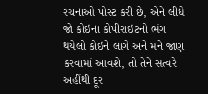રચનાઓ પોસ્ટ કરી છે, એને લીધે જો કોઇના કોપીરાઇટનો ભંગ થયેલો કોઇને લાગે અને મને જાણ કરવામાં આવશે, તો તેને સત્વરે અહીંથી દૂર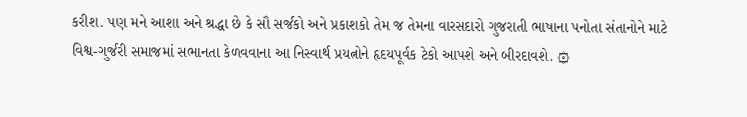કરીશ. પણ મને આશા અને શ્રદ્ધા છે કે સૌ સર્જકો અને પ્રકાશકો તેમ જ તેમના વારસદારો ગુજરાતી ભાષાના પનોતા સંતાનોને માટે વિશ્વ-ગુર્જરી સમાજમાં સભાનતા કેળવવાના આ નિસ્વાર્થ પ્રયત્નોને હૃદયપૂર્વક ટેકો આપશે અને બીરદાવશે. ۞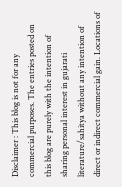Disclaimer : This blog is not for any commercial purposes. The entries posted on this blog are purely with the intention of sharing personal interest in gujarati literature/sahitya without any intention of direct or indirect commercial gain. Locations of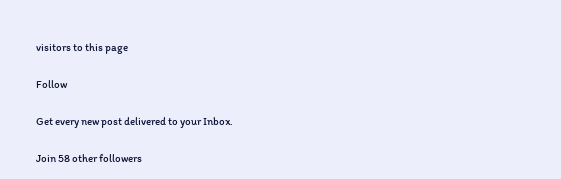visitors to this page

Follow

Get every new post delivered to your Inbox.

Join 58 other followers